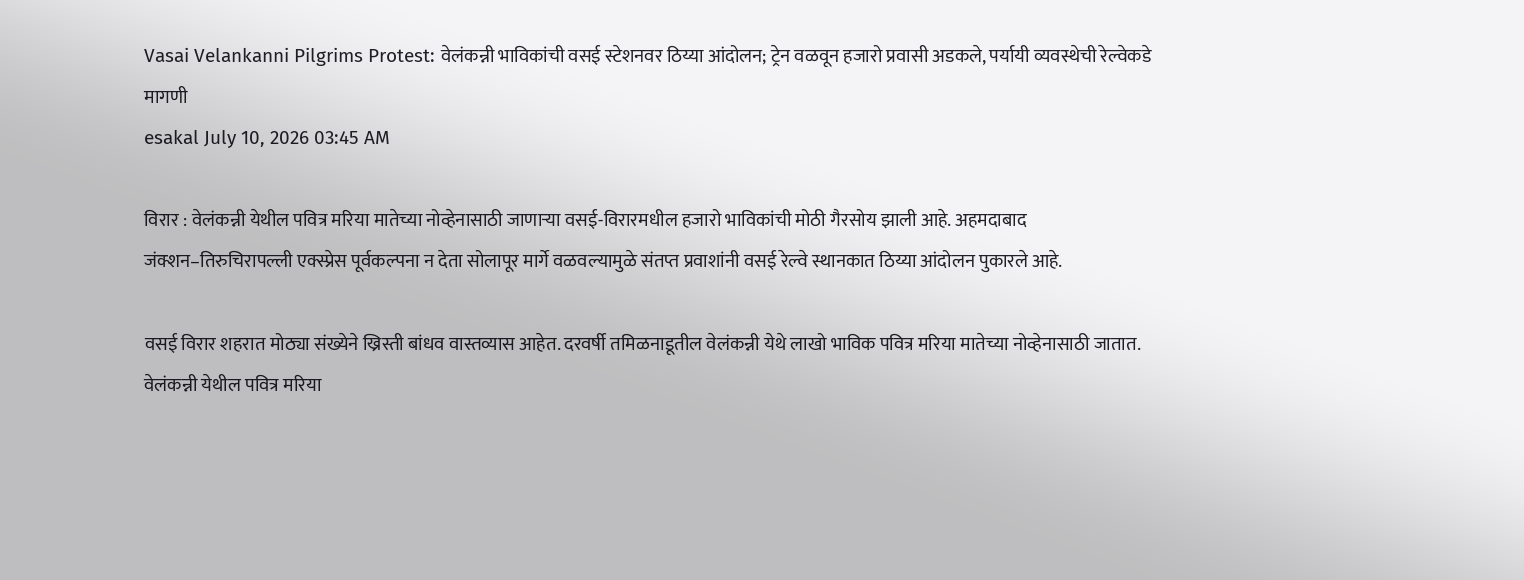Vasai Velankanni Pilgrims Protest: वेलंकन्नी भाविकांची वसई स्टेशनवर ठिय्या आंदोलन; ट्रेन वळवून हजारो प्रवासी अडकले, पर्यायी व्यवस्थेची रेल्वेकडे मागणी
esakal July 10, 2026 03:45 AM

विरार : वेलंकन्नी येथील पवित्र मरिया मातेच्या नोव्हेनासाठी जाणाऱ्या वसई-विरारमधील हजारो भाविकांची मोठी गैरसोय झाली आहे. अहमदाबाद जंक्शन–तिरुचिरापल्ली एक्स्प्रेस पूर्वकल्पना न देता सोलापूर मार्गे वळवल्यामुळे संतप्त प्रवाशांनी वसई रेल्वे स्थानकात ठिय्या आंदोलन पुकारले आहे.

वसई विरार शहरात मोठ्या संख्येने ख्रिस्ती बांधव वास्तव्यास आहेत. दरवर्षी तमिळनाडूतील वेलंकन्नी येथे लाखो भाविक पवित्र मरिया मातेच्या नोव्हेनासाठी जातात. वेलंकन्नी येथील पवित्र मरिया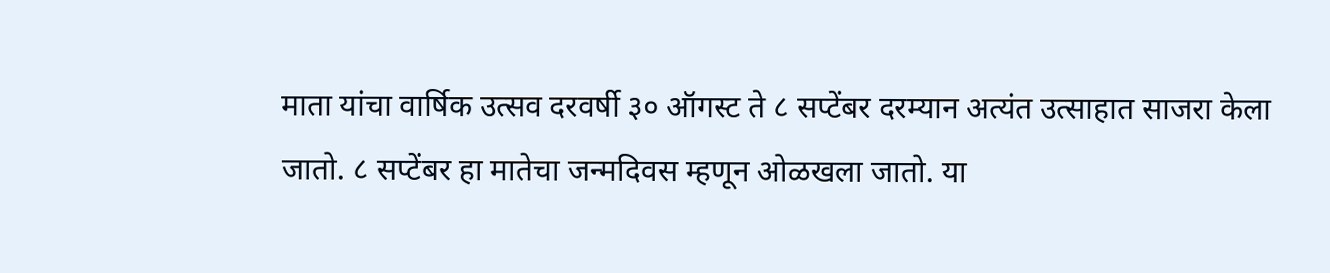माता यांचा वार्षिक उत्सव दरवर्षी ३० ऑगस्ट ते ८ सप्टेंबर दरम्यान अत्यंत उत्साहात साजरा केला जातो. ८ सप्टेंबर हा मातेचा जन्मदिवस म्हणून ओळखला जातो. या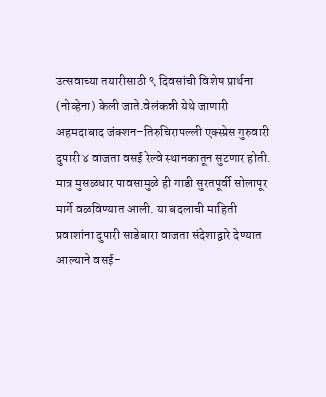उत्सवाच्या तयारीसाठी ९ दिवसांची विशेष प्रार्थना (नोव्हेना) केली जाते.वेलंकन्नी येथे जाणारी अहमदाबाद जंक्शन–तिरुचिरापल्ली एक्स्प्रेस गुरुवारी दुपारी ४ वाजता वसई रेल्वे स्थानकातून सुटणार होती. मात्र मुसळधार पावसामुळे ही गाडी सुरतपूर्वी सोलापूर मार्गे वळविण्यात आली. या बदलाची माहिती प्रवाशांना दुपारी साडेबारा वाजता संदेशाद्वारे देण्यात आल्याने वसई-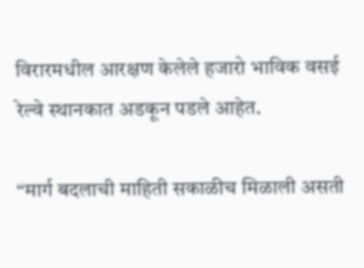विरारमधील आरक्षण केलेले हजारो भाविक वसई रेल्वे स्थानकात अडकून पडले आहेत.

“मार्ग बदलाची माहिती सकाळीच मिळाली असती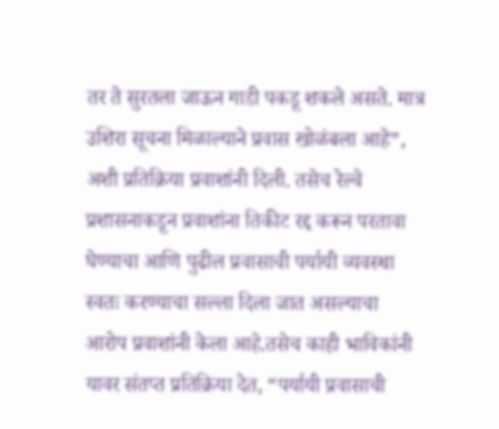तर ते सुरतला जाऊन गाडी पकडू शकले असते. मात्र उशिरा सूचना मिळाल्याने प्रवास खोळंबला आहे”, अशी प्रतिक्रिया प्रवाशांनी दिली. तसेच रेल्वे प्रशासनाकडून प्रवाशांना तिकीट रद्द करून परतावा घेण्याचा आणि पुढील प्रवासाची पर्यायी व्यवस्था स्वतः करण्याचा सल्ला दिला जात असल्याचा आरोप प्रवाशांनी केला आहे.तसेच काही भाविकांनी यावर संतप्त प्रतिक्रिया देत, “पर्यायी प्रवासाची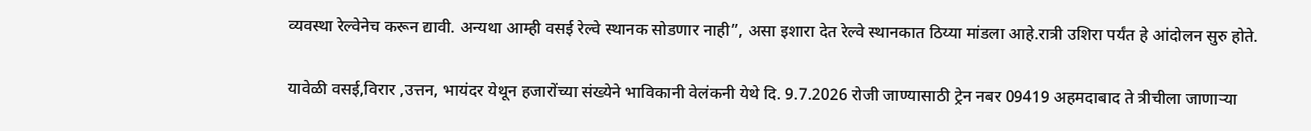व्यवस्था रेल्वेनेच करून द्यावी. अन्यथा आम्ही वसई रेल्वे स्थानक सोडणार नाही”, असा इशारा देत रेल्वे स्थानकात ठिय्या मांडला आहे.रात्री उशिरा पर्यंत हे आंदोलन सुरु होते.

यावेळी वसई,विरार ,उत्तन, भायंदर येथून हजारोंच्या संख्येने भाविकानी वेलंकनी येथे दि. 9.7.2026 रोजी जाण्यासाठी ट्रेन नबर 09419 अहमदाबाद ते त्रीचीला जाणाऱ्या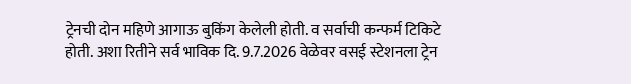ट्रेनची दोन महिणे आगाऊ बुकिंग केलेली होती. व सर्वाची कन्फर्म टिकिटे होती. अशा रितीने सर्व भाविक दि. 9.7.2026 वेळेवर वसई स्टेशनला ट्रेन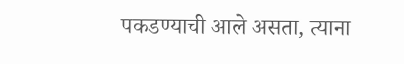पकडण्याची आले असता, त्याना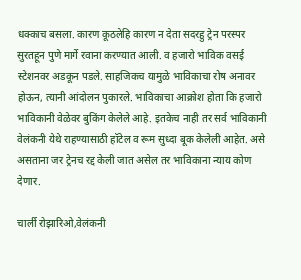धक्काच बसला. कारण कूठलेहि कारण न देता सदरहु ट्रेन परस्पर सुरतहून पुणे मार्गे रवाना करण्यात आली. व हजारो भाविक वसई स्टेशनवर अडकून पडले. साहजिकच यामुळे भाविकाचा रोष अनावर होऊन, त्यानी आंदोलन पुकारले. भाविकाचा आक्रोश होता कि हजारो भाविकानी वेळेवर बुकिंग केलेले आहे. इतकेच नाही तर सर्व भाविकानी वेलंकनी येथे राहण्यासाठी हॉटेल व रूम सुध्दा बूक केलेली आहेत. असे असताना जर ट्रेनच रद्द केली जात असेल तर भाविकाना न्याय कोण देणार.

चार्ली रोझारिओ,वेलंकनी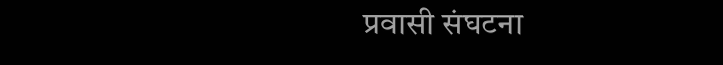प्रवासी संघटना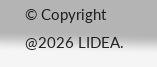© Copyright @2026 LIDEA.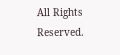All Rights Reserved.